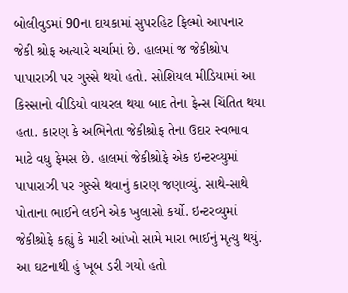બોલીવુડમાં 90ના દાયકામાં સુપરહિટ ફિલ્મો આપનાર જેકી શ્રોફ અત્યારે ચર્ચામાં છે. હાલમાં જ જેકીશ્રોપ પાપારાઝી પર ગુસ્સે થયો હતો. સોશિયલ મીડિયામાં આ કિસ્સાનો વીડિયો વાયરલ થયા બાદ તેના ફેન્સ ચિંતિત થયા હતા. કારણ કે અભિનેતા જેકીશ્રોફ તેના ઉદાર સ્વભાવ માટે વધુ ફેમસ છે. હાલમાં જેકીશ્રોફે એક ઇન્ટરવ્યુમાં પાપારાઝી પર ગુસ્સે થવાનું કારણ જણાવ્યું. સાથે-સાથે પોતાના ભાઈને લઈને એક ખુલાસો કર્યો. ઇન્ટરવ્યુમાં જેકીશ્રોફે કહ્યું કે મારી આંખો સામે મારા ભાઈનું મૃત્યુ થયું.
આ ઘટનાથી હું ખૂબ ડરી ગયો હતો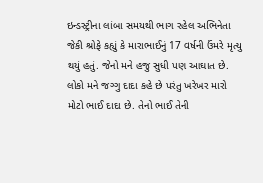ઇન્ડસ્ટ્રીના લાંબા સમયથી ભાગ રહેલ અભિનેતા જેકી શ્રોફે કહ્યું કે મારાભાઈનું 17 વર્ષની ઉંમરે મૃત્યુ થયું હતું. જેનો મને હજુ સુધી પણ આઘાત છે. લોકો મને જગ્ગુ દાદા કહે છે પરંતુ ખરેખર મારો મોટો ભાઈ દાદા છે. તેનો ભાઈ તેની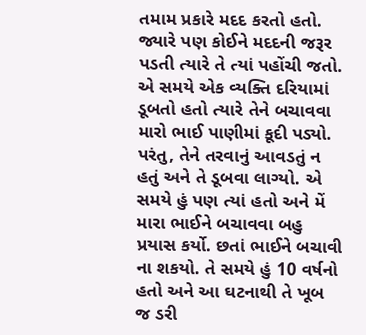તમામ પ્રકારે મદદ કરતો હતો. જ્યારે પણ કોઈને મદદની જરૂર પડતી ત્યારે તે ત્યાં પહોંચી જતો. એ સમયે એક વ્યક્તિ દરિયામાં ડૂબતો હતો ત્યારે તેને બચાવવા મારો ભાઈ પાણીમાં કૂદી પડ્યો. પરંતુ, તેને તરવાનું આવડતું ન હતું અને તે ડૂબવા લાગ્યો. એ સમયે હું પણ ત્યાં હતો અને મેં મારા ભાઈને બચાવવા બહુ પ્રયાસ કર્યો. છતાં ભાઈને બચાવી ના શકયો. તે સમયે હું 10 વર્ષનો હતો અને આ ઘટનાથી તે ખૂબ જ ડરી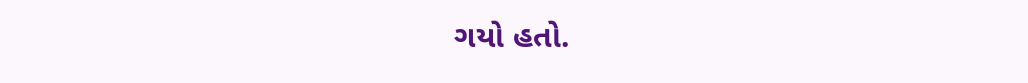ગયો હતો.